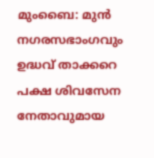മുംബൈ: മുൻ നഗരസഭാംഗവും ഉദ്ധവ് താക്കറെ പക്ഷ ശിവസേന നേതാവുമായ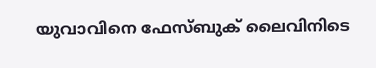യുവാവിനെ ഫേസ്ബുക് ലൈവിനിടെ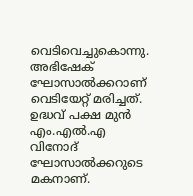വെടിവെച്ചുകൊന്നു. അഭിഷേക് ഘോസാൽക്കറാണ് വെടിയേറ്റ് മരിച്ചത്. ഉദ്ധവ് പക്ഷ മുൻ എം.എൽ.എ വിനോദ് ഘോസാൽക്കറുടെ മകനാണ്.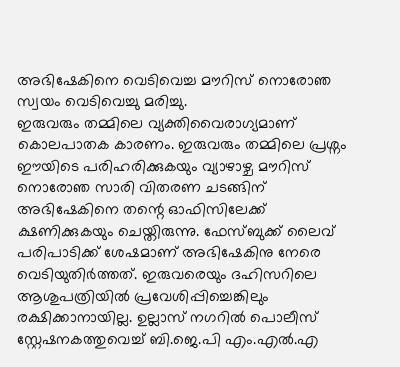അഭിഷേകിനെ വെടിവെച്ച മൗറിസ് നൊരോഞ സ്വയം വെടിവെച്ചു മരിച്ചു.
ഇരുവരും തമ്മിലെ വ്യക്തിവൈരാഗ്യമാണ് കൊലപാതക കാരണം. ഇരുവരും തമ്മിലെ പ്രശ്നം ഈയിടെ പരിഹരിക്കുകയും വ്യാഴാഴ്ച മൗറിസ് നൊരോഞ സാരി വിതരണ ചടങ്ങിന് അഭിഷേകിനെ തന്റെ ഓഫിസിലേക്ക് ക്ഷണിക്കുകയും ചെയ്തിരുന്നു. ഫേസ്ബുക്ക് ലൈവ് പരിപാടിക്ക് ശേഷമാണ് അഭിഷേകിനു നേരെ വെടിയുതിർത്തത്. ഇരുവരെയും ദഹിസറിലെ ആശുപത്രിയിൽ പ്രവേശിപ്പിച്ചെങ്കിലും രക്ഷിക്കാനായില്ല. ഉല്ലാസ് നഗറിൽ പൊലീസ് സ്റ്റേഷനകത്തുവെച്ച് ബി.ജെ.പി എം.എൽ.എ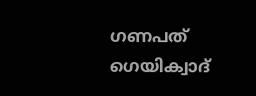ഗണപത് ഗെയിക്വാദ്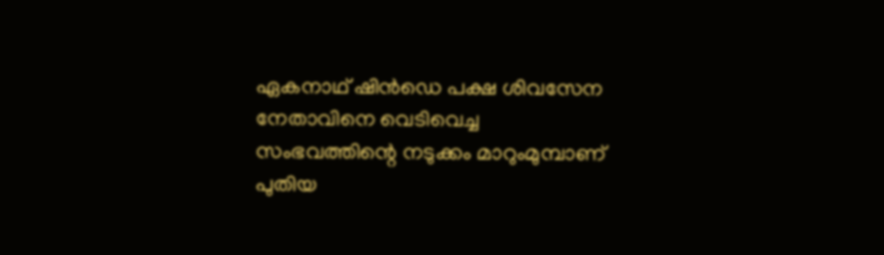ഏകനാഥ് ഷിൻഡെ പക്ഷ ശിവസേന നേതാവിനെ വെടിവെച്ച സംഭവത്തിന്റെ നടുക്കം മാറുംമുമ്പാണ് പുതിയ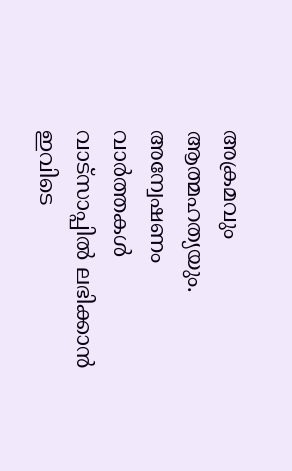അക്രമവും ആത്മഹത്യയും.
അന്വേഷണം വാർത്തകൾ വാട്സാപ്പിൽ ലഭിക്കാൻ ഇവിടെ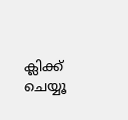ക്ലിക്ക് ചെയ്യൂ